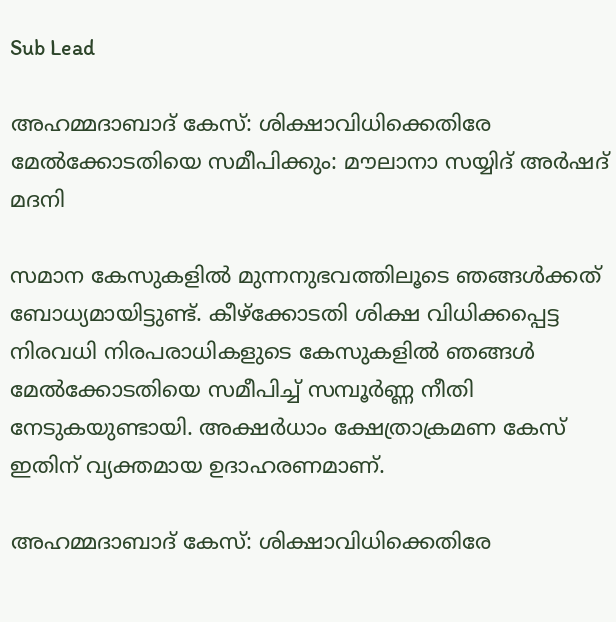Sub Lead

അഹമ്മദാബാദ് കേസ്: ശിക്ഷാവിധിക്കെതിരേ മേൽക്കോടതിയെ സമീപിക്കും: മൗലാനാ സയ്യിദ് അർഷദ് മദനി

സമാന കേസുകളിൽ മുന്നനുഭവത്തിലൂടെ ഞങ്ങൾക്കത് ബോധ്യമായിട്ടുണ്ട്. കീഴ്ക്കോടതി ശിക്ഷ വിധിക്കപ്പെട്ട നിരവധി നിരപരാധികളുടെ കേസുകളിൽ ഞങ്ങൾ മേൽക്കോടതിയെ സമീപിച്ച് സമ്പൂർണ്ണ നീതി നേടുകയുണ്ടായി. അക്ഷർധാം ക്ഷേത്രാക്രമണ കേസ് ഇതിന് വ്യക്തമായ ഉദാഹരണമാണ്.

അഹമ്മദാബാദ് കേസ്: ശിക്ഷാവിധിക്കെതിരേ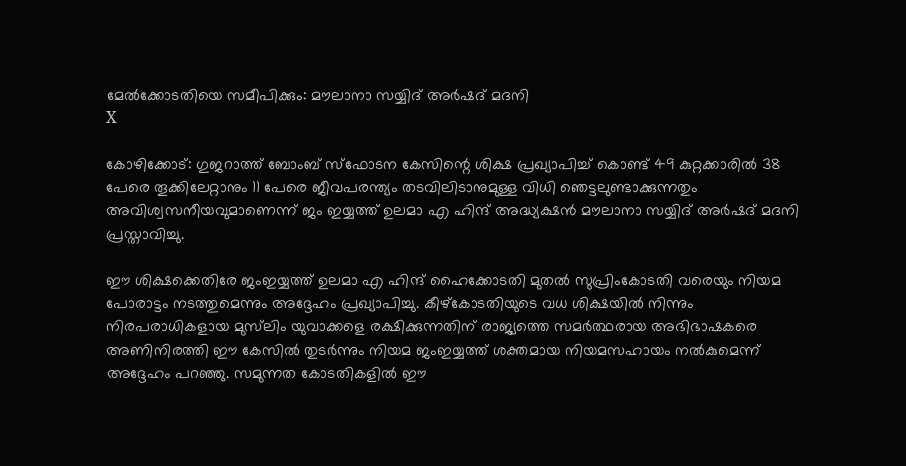മേൽക്കോടതിയെ സമീപിക്കും: മൗലാനാ സയ്യിദ് അർഷദ് മദനി
X

കോഴിക്കോട്: ഗുജറാത്ത് ബോംബ് സ്ഫോടന കേസിന്റെ ശിക്ഷ പ്രഖ്യാപിച്ച് കൊണ്ട് 49 കുറ്റക്കാരിൽ 38 പേരെ തൂക്കിലേറ്റാനും 11 പേരെ ജീവപരന്ത്യം തടവിലിടാനുമുള്ള വിധി ഞെട്ടലുണ്ടാക്കുന്നതും അവിശ്വസനീയവുമാണെന്ന് ജം ഇയ്യത്ത് ഉലമാ എ ഹിന്ദ് അദ്ധ്യക്ഷൻ മൗലാനാ സയ്യിദ് അർഷദ് മദനി പ്രസ്താവിച്ചു.

ഈ ശിക്ഷക്കെതിരേ ജംഇയ്യത്ത് ഉലമാ എ ഹിന്ദ് ഹൈക്കോടതി മുതൽ സുപ്രിംകോടതി വരെയും നിയമ പോരാട്ടം നടത്തുമെന്നും അദ്ദേഹം പ്രഖ്യാപിച്ചു. കീഴ്കോടതിയുടെ വധ ശിക്ഷയിൽ നിന്നും നിരപരാധികളായ മുസ്‌ലിം യുവാക്കളെ രക്ഷിക്കുന്നതിന് രാജ്യത്തെ സമർത്ഥരായ അഭിഭാഷകരെ അണിനിരത്തി ഈ കേസിൽ തുടർന്നും നിയമ ജംഇയ്യത്ത് ശക്തമായ നിയമസഹായം നൽകുമെന്ന് അദ്ദേഹം പറഞ്ഞു. സമുന്നത കോടതികളിൽ ഈ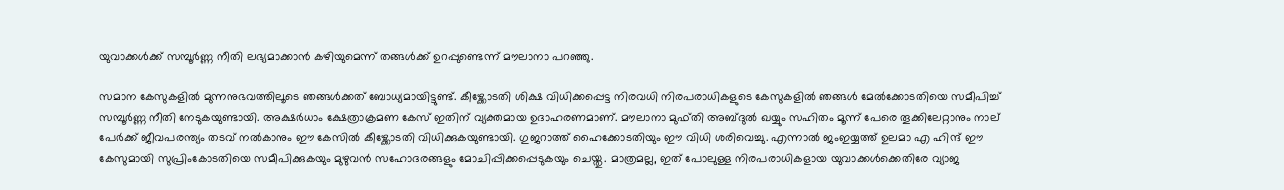യുവാക്കൾക്ക് സമ്പൂർണ്ണ നീതി ലഭ്യമാക്കാൻ കഴിയുമെന്ന് തങ്ങൾക്ക് ഉറപ്പുണ്ടെന്ന് മൗലാനാ പറഞ്ഞു.

സമാന കേസുകളിൽ മുന്നനുഭവത്തിലൂടെ ഞങ്ങൾക്കത് ബോധ്യമായിട്ടുണ്ട്. കീഴ്ക്കോടതി ശിക്ഷ വിധിക്കപ്പെട്ട നിരവധി നിരപരാധികളുടെ കേസുകളിൽ ഞങ്ങൾ മേൽക്കോടതിയെ സമീപിച്ച് സമ്പൂർണ്ണ നീതി നേടുകയുണ്ടായി. അക്ഷർധാം ക്ഷേത്രാക്രമണ കേസ് ഇതിന് വ്യക്തമായ ഉദാഹരണമാണ്. മൗലാനാ മുഫ്തി അബ്ദുൽ ഖയ്യും സഹിതം മൂന്ന് പേരെ തൂക്കിലേറ്റാനും നാല് പേർക്ക് ജീവപരന്ത്യം തടവ് നൽകാനും ഈ കേസിൽ കീഴ്ക്കോടതി വിധിക്കുകയുണ്ടായി. ഗുജറാത്ത് ഹൈക്കോടതിയും ഈ വിധി ശരിവെച്ചു. എന്നാൽ ജംഇയ്യത്ത് ഉലമാ എ ഹിന്ദ് ഈ കേസുമായി സുപ്രിംകോടതിയെ സമീപിക്കുകയും മുഴുവൻ സഹോദരങ്ങളും മോചിപ്പിക്കപ്പെടുകയും ചെയ്തു. മാത്രമല്ല, ഇത് പോലുള്ള നിരപരാധികളായ യുവാക്കൾക്കെതിരേ വ്യാജ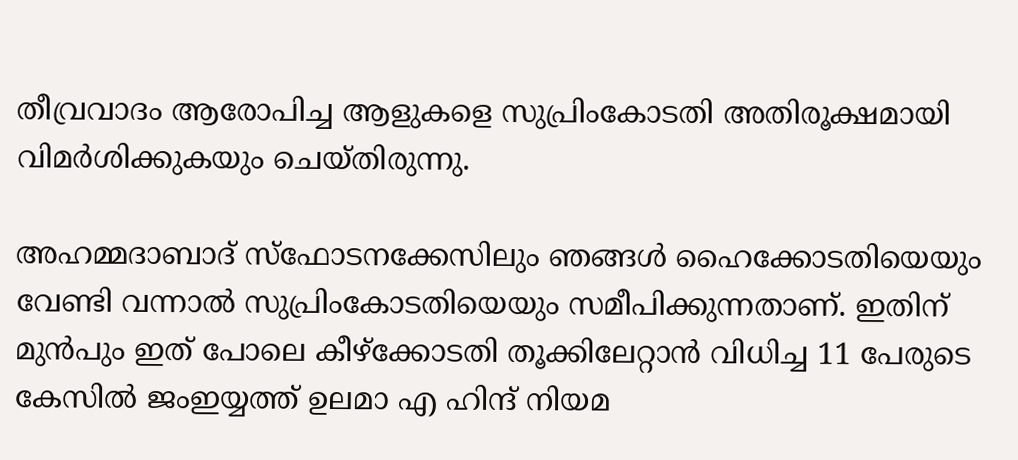തീവ്രവാദം ആരോപിച്ച ആളുകളെ സുപ്രിംകോടതി അതിരൂക്ഷമായി വിമർശിക്കുകയും ചെയ്തിരുന്നു.

അഹമ്മദാബാദ് സ്ഫോടനക്കേസിലും ഞങ്ങൾ ഹൈക്കോടതിയെയും വേണ്ടി വന്നാൽ സുപ്രിംകോടതിയെയും സമീപിക്കുന്നതാണ്. ഇതിന് മുൻപും ഇത് പോലെ കീഴ്ക്കോടതി തൂക്കിലേറ്റാൻ വിധിച്ച 11 പേരുടെ കേസിൽ ജംഇയ്യത്ത് ഉലമാ എ ഹിന്ദ് നിയമ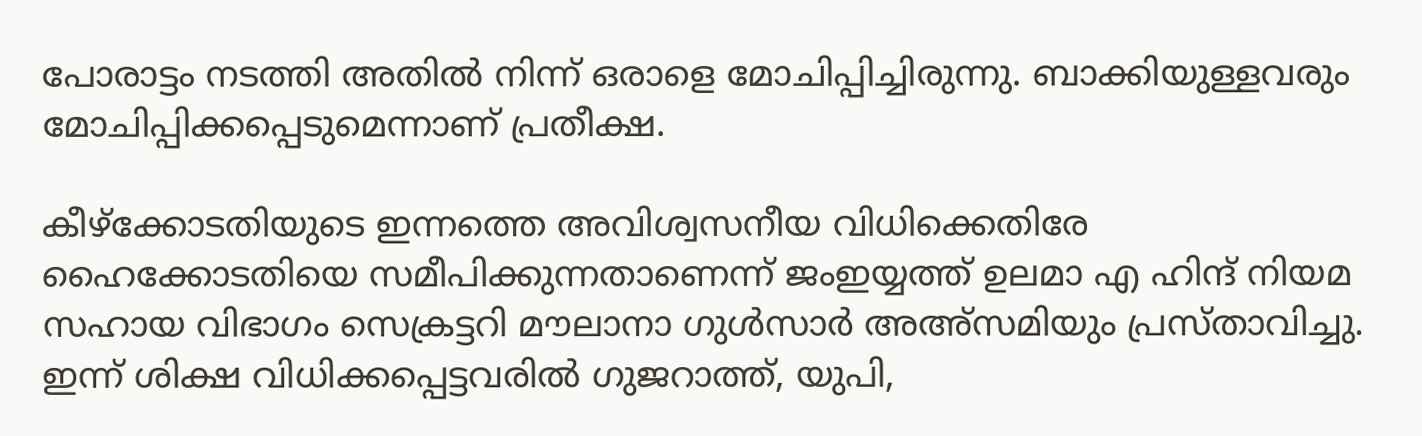പോരാട്ടം നടത്തി അതിൽ നിന്ന് ഒരാളെ മോചിപ്പിച്ചിരുന്നു. ബാക്കിയുള്ളവരും മോചിപ്പിക്കപ്പെടുമെന്നാണ് പ്രതീക്ഷ.

കീഴ്ക്കോടതിയുടെ ഇന്നത്തെ അവിശ്വസനീയ വിധിക്കെതിരേ ഹൈക്കോടതിയെ സമീപിക്കുന്നതാണെന്ന് ജംഇയ്യത്ത് ഉലമാ എ ഹിന്ദ് നിയമ സഹായ വിഭാഗം സെക്രട്ടറി മൗലാനാ ഗുൾസാർ അഅ്സമിയും പ്രസ്താവിച്ചു. ഇന്ന് ശിക്ഷ വിധിക്കപ്പെട്ടവരിൽ ഗുജറാത്ത്, യുപി,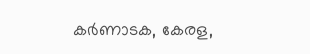കർണാടക, കേരള,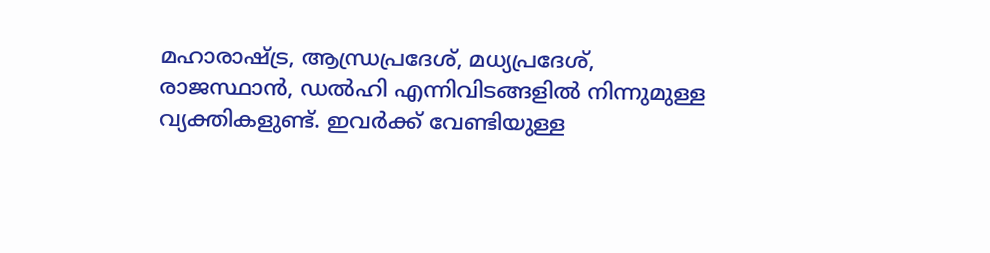മഹാരാഷ്ട്ര, ആന്ധ്രപ്രദേശ്, മധ്യപ്രദേശ്, രാജസ്ഥാൻ, ഡൽഹി എന്നിവിടങ്ങളിൽ നിന്നുമുള്ള വ്യക്തികളുണ്ട്. ഇവർക്ക് വേണ്ടിയുള്ള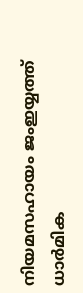നിയമസഹായം ജംഇയ്യത്ത് ധാർമിക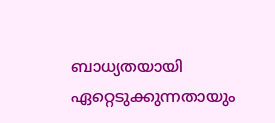ബാധ്യതയായി ഏറ്റെടുക്കുന്നതായും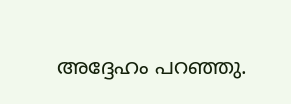അദ്ദേഹം പറഞ്ഞു.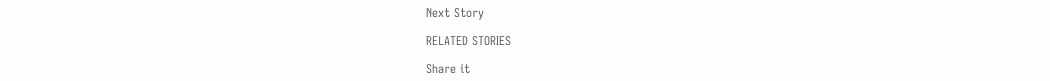Next Story

RELATED STORIES

Share it